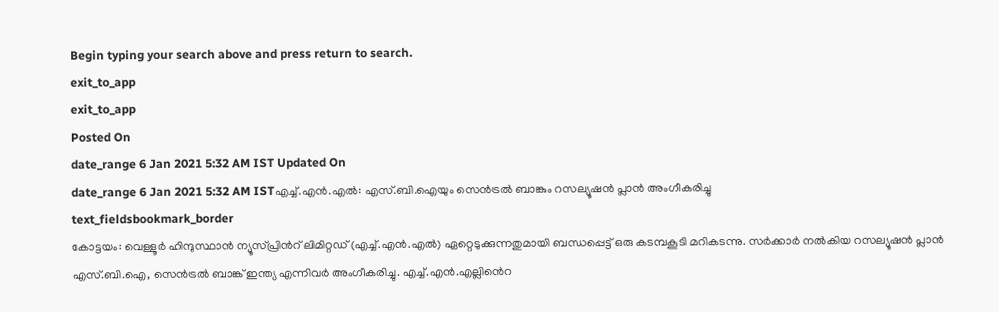Begin typing your search above and press return to search.
exit_to_app
exit_to_app
Posted On
date_range 6 Jan 2021 5:32 AM IST Updated On
date_range 6 Jan 2021 5:32 AM ISTഎച്ച്.എൻ.എൽ: എസ്.ബി.ഐയും സെൻട്രൽ ബാങ്കും റസല്യൂഷൻ പ്ലാൻ അംഗീകരിച്ചു
text_fieldsbookmark_border
കോട്ടയം: വെള്ളൂർ ഹിന്ദുസ്ഥാൻ ന്യൂസ്പ്രിൻറ് ലിമിറ്റഡ് (എച്ച്.എൻ.എൽ) ഏറ്റെടുക്കുന്നതുമായി ബന്ധപ്പെട്ട് ഒരു കടമ്പകൂടി മറികടന്നു. സർക്കാർ നൽകിയ റസല്യൂഷൻ പ്ലാൻ എസ്.ബി.ഐ, സെൻട്രൽ ബാങ്ക് ഇന്ത്യ എന്നിവർ അംഗീകരിച്ചു. എച്ച്.എൻ.എല്ലിൻെറ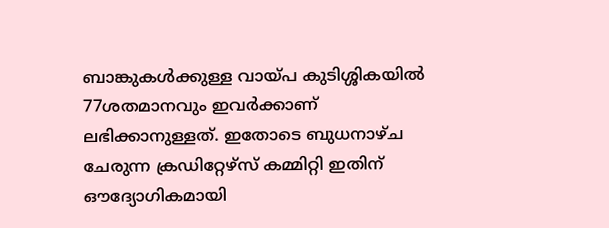ബാങ്കുകൾക്കുള്ള വായ്പ കുടിശ്ശികയിൽ 77ശതമാനവും ഇവർക്കാണ് ലഭിക്കാനുള്ളത്. ഇതോടെ ബുധനാഴ്ച ചേരുന്ന ക്രഡിറ്റേഴ്സ് കമ്മിറ്റി ഇതിന് ഔദ്യോഗികമായി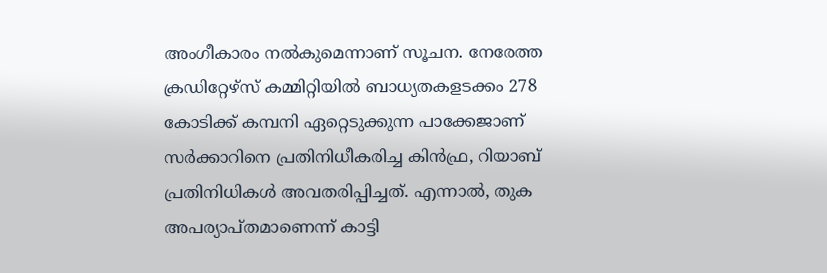അംഗീകാരം നൽകുമെന്നാണ് സൂചന. നേരേത്ത ക്രഡിറ്റേഴ്സ് കമ്മിറ്റിയിൽ ബാധ്യതകളടക്കം 278 കോടിക്ക് കമ്പനി ഏറ്റെടുക്കുന്ന പാക്കേജാണ് സർക്കാറിനെ പ്രതിനിധീകരിച്ച കിൻഫ്ര, റിയാബ് പ്രതിനിധികൾ അവതരിപ്പിച്ചത്. എന്നാൽ, തുക അപര്യാപ്തമാണെന്ന് കാട്ടി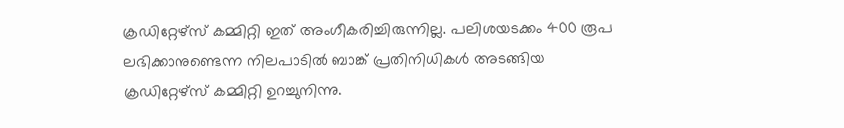ക്രഡിറ്റേഴ്സ് കമ്മിറ്റി ഇത് അംഗീകരിച്ചിരുന്നില്ല. പലിശയടക്കം 400 രൂപ ലഭിക്കാനുണ്ടെന്ന നിലപാടിൽ ബാങ്ക് പ്രതിനിധികൾ അടങ്ങിയ ക്രഡിറ്റേഴ്സ് കമ്മിറ്റി ഉറച്ചുനിന്നു.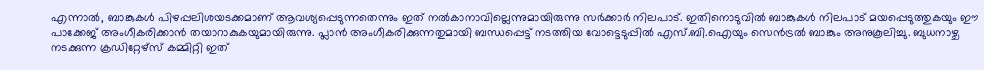എന്നാൽ, ബാങ്കുകൾ പിഴപ്പലിശയടക്കമാണ് ആവശ്യപ്പെടുന്നതെന്നും ഇത് നൽകാനാവില്ലെന്നുമായിരുന്നു സർക്കാർ നിലപാട്. ഇതിനൊടുവിൽ ബാങ്കുകൾ നിലപാട് മയപ്പെടുത്തുകയും ഈ പാക്കേജ് അംഗീകരിക്കാൻ തയാറാകുകയുമായിരുന്നു. പ്ലാൻ അംഗീകരിക്കുന്നതുമായി ബന്ധപ്പെട്ട് നടത്തിയ വോട്ടെടുപ്പിൽ എസ്.ബി.ഐയും സെൻട്രൽ ബാങ്കും അനുകൂലിച്ചു. ബുധനാഴ്ച നടക്കുന്ന ക്രഡിറ്റേഴ്സ് കമ്മിറ്റി ഇത്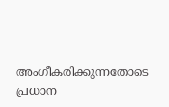അംഗീകരിക്കുന്നതോടെ പ്രധാന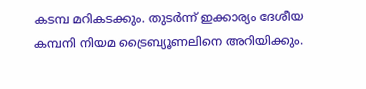കടമ്പ മറികടക്കും. തുടർന്ന് ഇക്കാര്യം ദേശീയ കമ്പനി നിയമ ട്രൈബ്യൂണലിനെ അറിയിക്കും.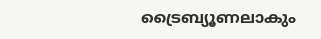ട്രൈബ്യൂണലാകും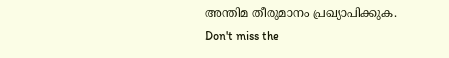അന്തിമ തീരുമാനം പ്രഖ്യാപിക്കുക.
Don't miss the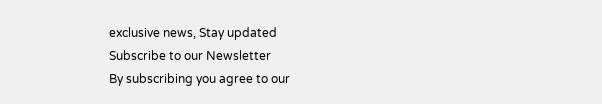exclusive news, Stay updated
Subscribe to our Newsletter
By subscribing you agree to our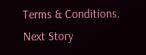Terms & Conditions.
Next Story